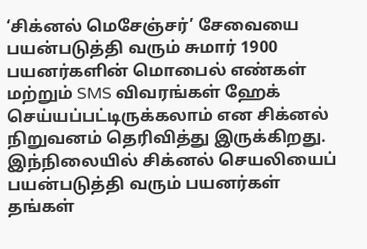‘சிக்னல் மெசேஞ்சர்’ சேவையை பயன்படுத்தி வரும் சுமார் 1900 பயனர்களின் மொபைல் எண்கள் மற்றும் SMS விவரங்கள் ஹேக் செய்யப்பட்டிருக்கலாம் என சிக்னல் நிறுவனம் தெரிவித்து இருக்கிறது. இந்நிலையில் சிக்னல் செயலியைப் பயன்படுத்தி வரும் பயனர்கள் தங்கள்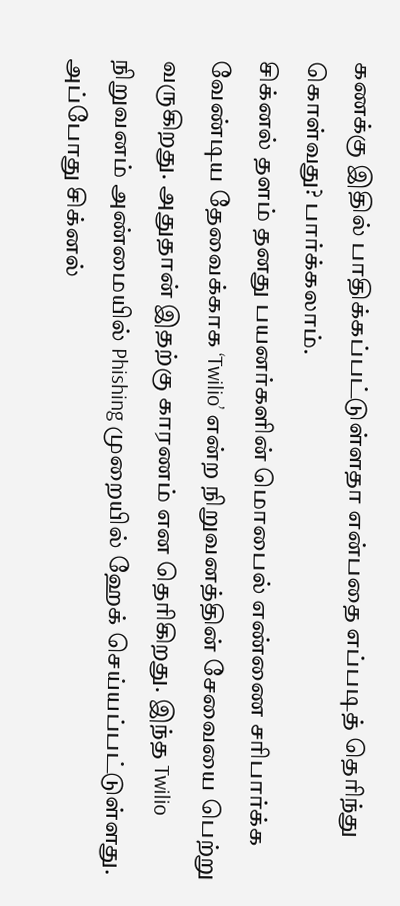கணக்கு இதில் பாதிக்கப்பட்டுள்ளதா என்பதை எப்படித் தெரிந்து கொள்வது? பார்க்கலாம்.
சிக்னல் தளம் தனது பயனர்களின் மொபைல் எண்ணை சரிபார்க்க வேண்டிய தேவைக்காக ‘Twilio’ என்ற நிறுவனத்தின் சேவையை பெற்று வருகிறது. அதுதான் இதற்கு காரணம் என தெரிகிறது. இந்த Twilio நிறுவனம் அண்மையில் Phishing முறையில் ஹேக் செய்யப்பட்டுள்ளது. அப்போது சிக்னல்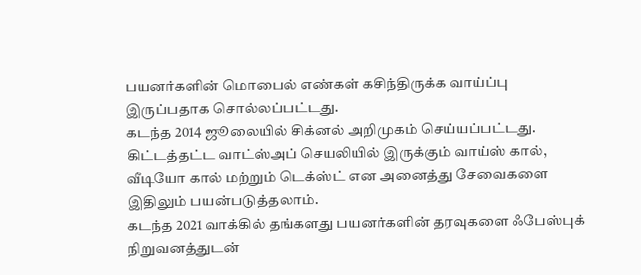பயனர்களின் மொபைல் எண்கள் கசிந்திருக்க வாய்ப்பு இருப்பதாக சொல்லப்பட்டது.
கடந்த 2014 ஜூலையில் சிக்னல் அறிமுகம் செய்யப்பட்டது. கிட்டத்தட்ட வாட்ஸ்அப் செயலியில் இருக்கும் வாய்ஸ் கால், வீடியோ கால் மற்றும் டெக்ஸ்ட் என அனைத்து சேவைகளை இதிலும் பயன்படுத்தலாம்.
கடந்த 2021 வாக்கில் தங்களது பயனர்களின் தரவுகளை ஃபேஸ்புக் நிறுவனத்துடன்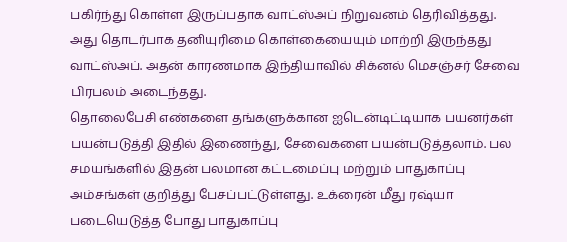பகிர்ந்து கொள்ள இருப்பதாக வாட்ஸ்அப் நிறுவனம் தெரிவித்தது. அது தொடர்பாக தனியுரிமை கொள்கையையும் மாற்றி இருந்தது வாட்ஸ்அப். அதன் காரணமாக இந்தியாவில் சிக்னல் மெசஞ்சர் சேவை பிரபலம் அடைந்தது.
தொலைபேசி எண்களை தங்களுக்கான ஐடென்டிட்டியாக பயனர்கள் பயன்படுத்தி இதில் இணைந்து, சேவைகளை பயன்படுத்தலாம். பல சமயங்களில் இதன் பலமான கட்டமைப்பு மற்றும் பாதுகாப்பு அம்சங்கள் குறித்து பேசப்பட்டுள்ளது. உக்ரைன் மீது ரஷ்யா படையெடுத்த போது பாதுகாப்பு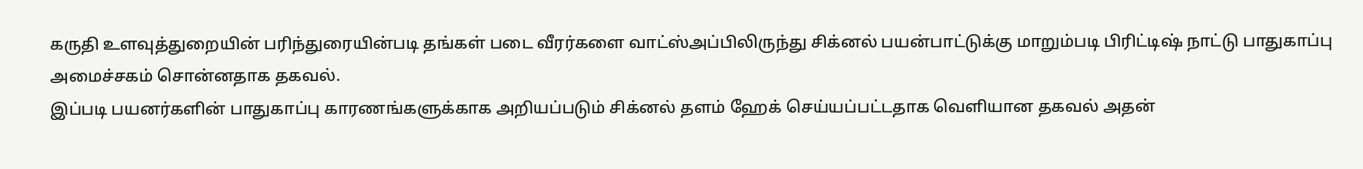கருதி உளவுத்துறையின் பரிந்துரையின்படி தங்கள் படை வீரர்களை வாட்ஸ்அப்பிலிருந்து சிக்னல் பயன்பாட்டுக்கு மாறும்படி பிரிட்டிஷ் நாட்டு பாதுகாப்பு அமைச்சகம் சொன்னதாக தகவல்.
இப்படி பயனர்களின் பாதுகாப்பு காரணங்களுக்காக அறியப்படும் சிக்னல் தளம் ஹேக் செய்யப்பட்டதாக வெளியான தகவல் அதன்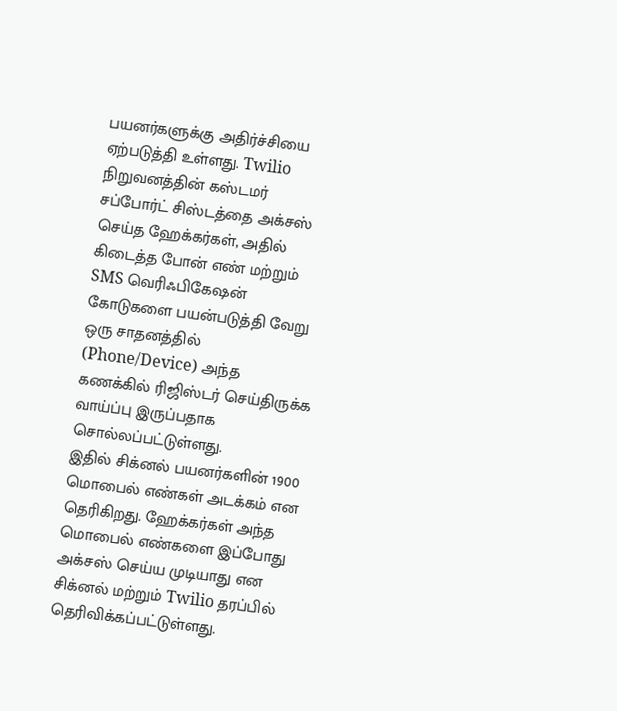பயனர்களுக்கு அதிர்ச்சியை ஏற்படுத்தி உள்ளது. Twilio நிறுவனத்தின் கஸ்டமர் சப்போர்ட் சிஸ்டத்தை அக்சஸ் செய்த ஹேக்கர்கள், அதில் கிடைத்த போன் எண் மற்றும் SMS வெரிஃபிகேஷன் கோடுகளை பயன்படுத்தி வேறு ஒரு சாதனத்தில் (Phone/Device) அந்த கணக்கில் ரிஜிஸ்டர் செய்திருக்க வாய்ப்பு இருப்பதாக சொல்லப்பட்டுள்ளது.
இதில் சிக்னல் பயனர்களின் 1900 மொபைல் எண்கள் அடக்கம் என தெரிகிறது. ஹேக்கர்கள் அந்த மொபைல் எண்களை இப்போது அக்சஸ் செய்ய முடியாது என சிக்னல் மற்றும் Twilio தரப்பில் தெரிவிக்கப்பட்டுள்ளது.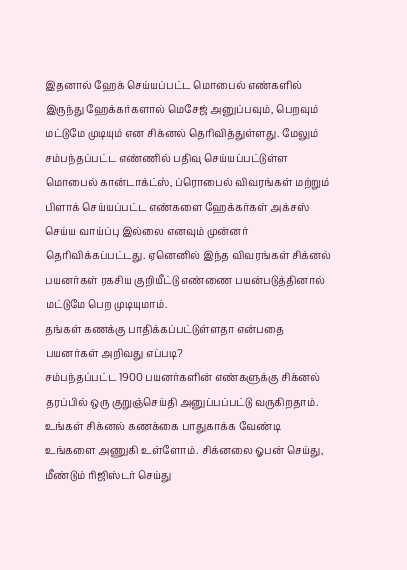இதனால் ஹேக் செய்யப்பட்ட மொபைல் எண்களில் இருந்து ஹேக்கர்களால் மெசேஜ் அனுப்பவும், பெறவும் மட்டுமே முடியும் என சிக்னல் தெரிவித்துள்ளது. மேலும் சம்பந்தப்பட்ட எண்ணில் பதிவு செய்யப்பட்டுள்ள மொபைல் கான்டாக்ட்ஸ், ப்ரொபைல் விவரங்கள் மற்றும் பிளாக் செய்யப்பட்ட எண்களை ஹேக்கர்கள் அக்சஸ் செய்ய வாய்ப்பு இல்லை எனவும் முன்னர் தெரிவிக்கப்பட்டது. ஏனெனில் இந்த விவரங்கள் சிக்னல் பயனர்கள் ரகசிய குறியீட்டு எண்ணை பயன்படுத்தினால் மட்டுமே பெற முடியுமாம்.
தங்கள் கணக்கு பாதிக்கப்பட்டுள்ளதா என்பதை பயனர்கள் அறிவது எப்படி?
சம்பந்தப்பட்ட 1900 பயனர்களின் எண்களுக்கு சிக்னல் தரப்பில் ஒரு குறுஞ்செய்தி அனுப்பப்பட்டு வருகிறதாம். உங்கள் சிக்னல் கணக்கை பாதுகாக்க வேண்டி உங்களை அணுகி உள்ளோம். சிக்னலை ஓபன் செய்து, மீண்டும் ரிஜிஸ்டர் செய்து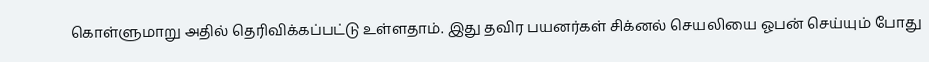கொள்ளுமாறு அதில் தெரிவிக்கப்பட்டு உள்ளதாம். இது தவிர பயனர்கள் சிக்னல் செயலியை ஓபன் செய்யும் போது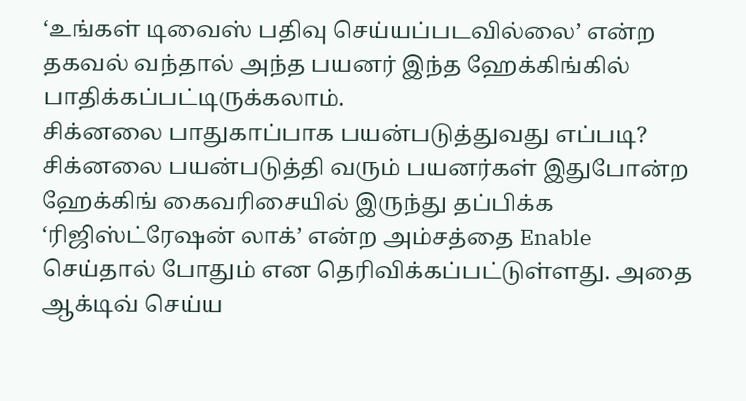‘உங்கள் டிவைஸ் பதிவு செய்யப்படவில்லை’ என்ற தகவல் வந்தால் அந்த பயனர் இந்த ஹேக்கிங்கில் பாதிக்கப்பட்டிருக்கலாம்.
சிக்னலை பாதுகாப்பாக பயன்படுத்துவது எப்படி?
சிக்னலை பயன்படுத்தி வரும் பயனர்கள் இதுபோன்ற ஹேக்கிங் கைவரிசையில் இருந்து தப்பிக்க ‘ரிஜிஸ்ட்ரேஷன் லாக்’ என்ற அம்சத்தை Enable செய்தால் போதும் என தெரிவிக்கப்பட்டுள்ளது. அதை ஆக்டிவ் செய்ய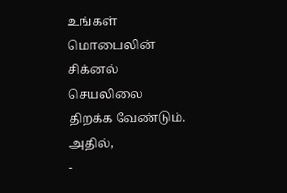உங்கள் மொபைலின் சிக்னல் செயலிலை திறக்க வேண்டும். அதில்,
-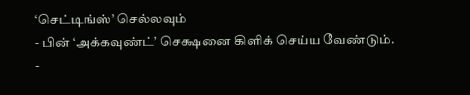‘செட்டிங்ஸ்’ செல்லவும்
- பின் ‘அக்கவுண்ட்’ செக்ஷனை கிளிக் செய்ய வேண்டும்.
-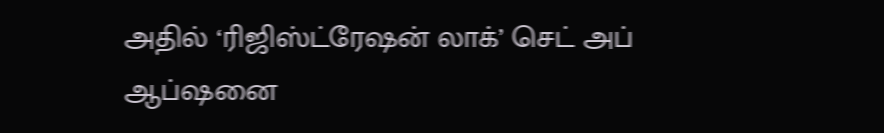அதில் ‘ரிஜிஸ்ட்ரேஷன் லாக்’ செட் அப் ஆப்ஷனை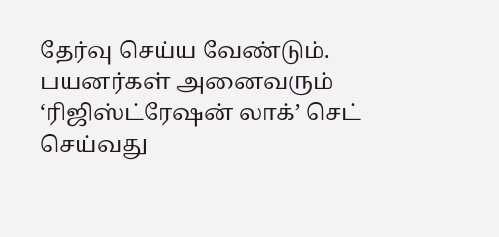தேர்வு செய்ய வேண்டும்.
பயனர்கள் அனைவரும் ‘ரிஜிஸ்ட்ரேஷன் லாக்’ செட் செய்வது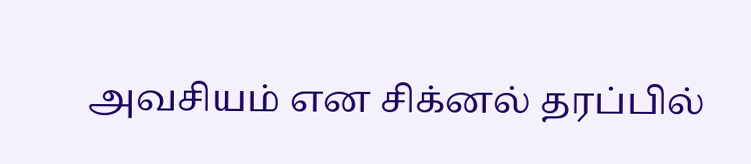அவசியம் என சிக்னல் தரப்பில்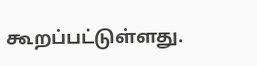கூறப்பட்டுள்ளது.